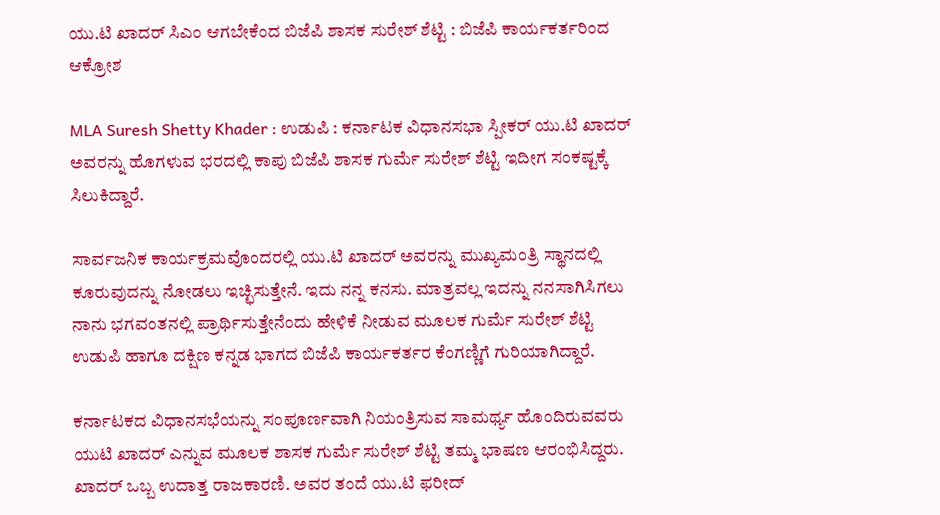ಯು.ಟಿ ಖಾದರ್ ಸಿಎಂ ಆಗಬೇಕೆಂದ ಬಿಜೆಪಿ ಶಾಸಕ ಸುರೇಶ್ ಶೆಟ್ಟಿ : ಬಿಜೆಪಿ ಕಾರ್ಯಕರ್ತರಿಂದ ಆಕ್ರೋಶ

MLA Suresh Shetty Khader : ಉಡುಪಿ : ಕರ್ನಾಟಕ ವಿಧಾನಸಭಾ ಸ್ಪೀಕರ್ ಯು.ಟಿ ಖಾದರ್ ಅವರನ್ನು ಹೊಗಳುವ ಭರದಲ್ಲಿ ಕಾಪು ಬಿಜೆಪಿ ಶಾಸಕ ಗುರ್ಮೆ ಸುರೇಶ್ ಶೆಟ್ಟಿ ಇದೀಗ ಸಂಕಷ್ಟಕ್ಕೆ ಸಿಲುಕಿದ್ದಾರೆ.

ಸಾರ್ವಜನಿಕ ಕಾರ್ಯಕ್ರಮವೊಂದರಲ್ಲಿ ಯು.ಟಿ ಖಾದರ್‌ ಅವರನ್ನು ಮುಖ್ಯಮಂತ್ರಿ ಸ್ಥಾನದಲ್ಲಿ ಕೂರುವುದನ್ನು ನೋಡಲು ಇಚ್ಛಿಸುತ್ತೇನೆ. ಇದು ನನ್ನ ಕನಸು. ಮಾತ್ರವಲ್ಲ ಇದನ್ನು ನನಸಾಗಿಸಿಗಲು ನಾನು ಭಗವಂತನಲ್ಲಿ ಪ್ರಾರ್ಥಿಸುತ್ತೇನೆಂದು ಹೇಳಿಕೆ ನೀಡುವ ಮೂಲಕ ಗುರ್ಮೆ ಸುರೇಶ್ ಶೆಟ್ಟಿ ಉಡುಪಿ ಹಾಗೂ ದಕ್ಷಿಣ ಕನ್ನಡ ಭಾಗದ ಬಿಜೆಪಿ ಕಾರ್ಯಕರ್ತರ ಕೆಂಗಣ್ಣಿಗೆ ಗುರಿಯಾಗಿದ್ದಾರೆ.

ಕರ್ನಾಟಕದ ವಿಧಾನಸಭೆಯನ್ನು ಸಂಪೂರ್ಣವಾಗಿ ನಿಯಂತ್ರಿಸುವ ಸಾಮರ್ಥ್ಯ ಹೊಂದಿರುವವರು ಯುಟಿ ಖಾದರ್‌ ಎನ್ನುವ ಮೂಲಕ ಶಾಸಕ ಗುರ್ಮೆ ಸುರೇಶ್ ಶೆಟ್ಟಿ ತಮ್ಮ ಭಾಷಣ ಆರಂಭಿಸಿದ್ದರು. ಖಾದರ್ ಒಬ್ಬ ಉದಾತ್ತ ರಾಜಕಾರಣಿ. ಅವರ ತಂದೆ ಯು.ಟಿ ಫರೀದ್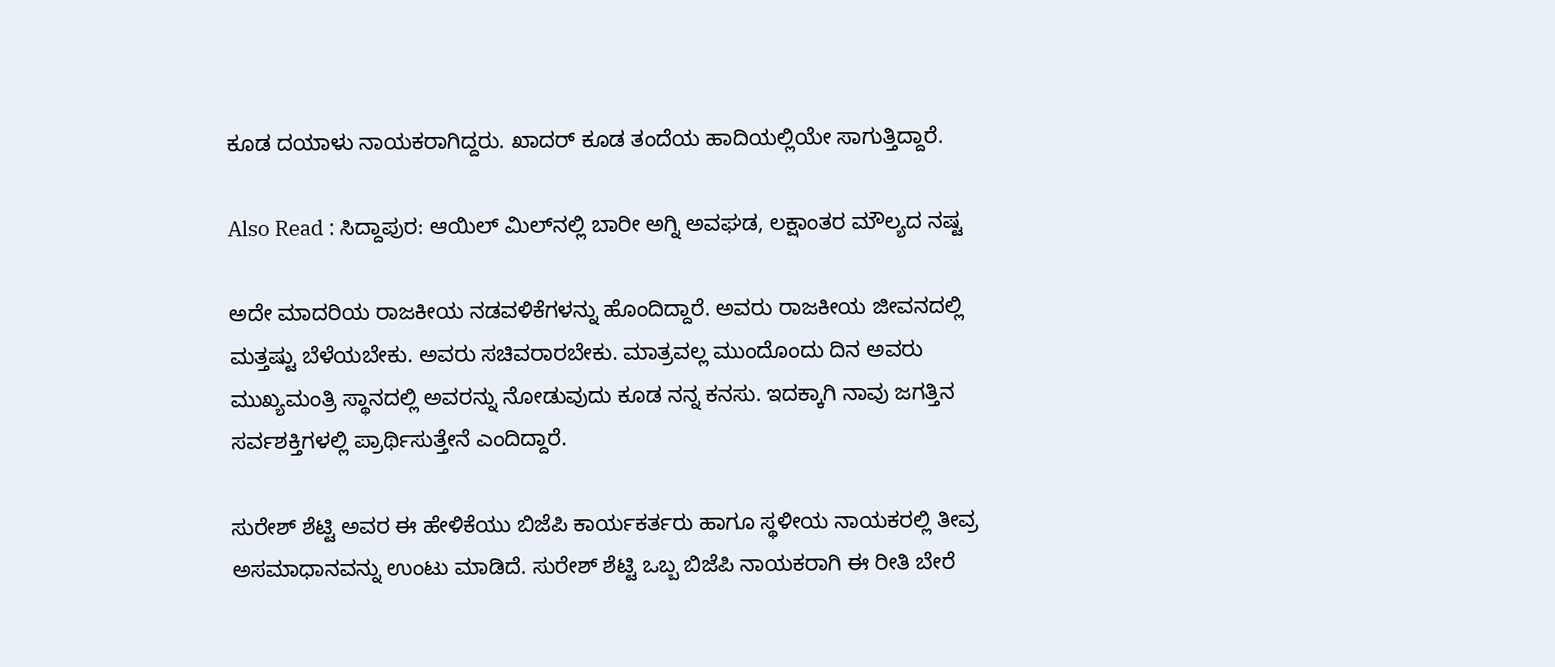ಕೂಡ ದಯಾಳು ನಾಯಕರಾಗಿದ್ದರು. ಖಾದರ್ ಕೂಡ ತಂದೆಯ ಹಾದಿಯಲ್ಲಿಯೇ ಸಾಗುತ್ತಿದ್ದಾರೆ.

Also Read : ಸಿದ್ದಾಪುರ: ಆಯಿಲ್ ಮಿಲ್‌ನಲ್ಲಿ ಬಾರೀ ಅಗ್ನಿ ಅವಘಡ, ಲಕ್ಷಾಂತರ ಮೌಲ್ಯದ ನಷ್ಟ

ಅದೇ ಮಾದರಿಯ ರಾಜಕೀಯ ನಡವಳಿಕೆಗಳನ್ನು ಹೊಂದಿದ್ದಾರೆ. ಅವರು ರಾಜಕೀಯ ಜೀವನದಲ್ಲಿ ಮತ್ತಷ್ಟು ಬೆಳೆಯಬೇಕು. ಅವರು ಸಚಿವರಾರಬೇಕು. ಮಾತ್ರವಲ್ಲ ಮುಂದೊಂದು ದಿನ ಅವರು ಮುಖ್ಯಮಂತ್ರಿ ಸ್ಥಾನದಲ್ಲಿ ಅವರನ್ನು ನೋಡುವುದು ಕೂಡ ನನ್ನ ಕನಸು. ಇದಕ್ಕಾಗಿ ನಾವು ಜಗತ್ತಿನ ಸರ್ವಶಕ್ತಿಗಳಲ್ಲಿ ಪ್ರಾರ್ಥಿಸುತ್ತೇನೆ ಎಂದಿದ್ದಾರೆ.

ಸುರೇಶ್ ಶೆಟ್ಟಿ ಅವರ ಈ ಹೇಳಿಕೆಯು ಬಿಜೆಪಿ ಕಾರ್ಯಕರ್ತರು ಹಾಗೂ ಸ್ಥಳೀಯ ನಾಯಕರಲ್ಲಿ ತೀವ್ರ ಅಸಮಾಧಾನವನ್ನು ಉಂಟು ಮಾಡಿದೆ. ಸುರೇಶ್ ಶೆಟ್ಟಿ ಒಬ್ಬ ಬಿಜೆಪಿ ನಾಯಕರಾಗಿ ಈ ರೀತಿ ಬೇರೆ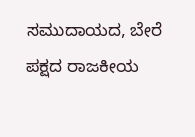ಸಮುದಾಯದ, ಬೇರೆ ಪಕ್ಷದ ರಾಜಕೀಯ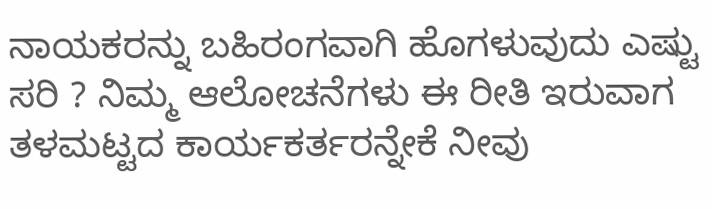ನಾಯಕರನ್ನು ಬಹಿರಂಗವಾಗಿ ಹೊಗಳುವುದು ಎಷ್ಟು ಸರಿ ? ನಿಮ್ಮ ಆಲೋಚನೆಗಳು ಈ ರೀತಿ ಇರುವಾಗ ತಳಮಟ್ಟದ ಕಾರ್ಯಕರ್ತರನ್ನೇಕೆ ನೀವು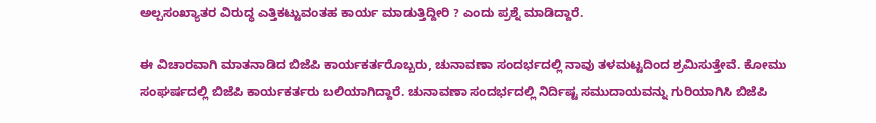ಅಲ್ಪಸಂಖ್ಯಾತರ ವಿರುದ್ಧ ಎತ್ತಿಕಟ್ಟುವಂತಹ ಕಾರ್ಯ ಮಾಡುತ್ತಿದ್ದೀರಿ ? ಎಂದು ಪ್ರಶ್ನೆ ಮಾಡಿದ್ದಾರೆ.

ಈ ವಿಚಾರವಾಗಿ ಮಾತನಾಡಿದ ಬಿಜೆಪಿ ಕಾರ್ಯಕರ್ತರೊಬ್ಬರು, ಚುನಾವಣಾ ಸಂದರ್ಭದಲ್ಲಿ ನಾವು ತಳಮಟ್ಟದಿಂದ ಶ್ರಮಿಸುತ್ತೇವೆ. ಕೋಮು ಸಂಘರ್ಷದಲ್ಲಿ ಬಿಜೆಪಿ ಕಾರ್ಯಕರ್ತರು ಬಲಿಯಾಗಿದ್ದಾರೆ. ಚುನಾವಣಾ ಸಂದರ್ಭದಲ್ಲಿ ನಿರ್ದಿಷ್ಟ ಸಮುದಾಯವನ್ನು ಗುರಿಯಾಗಿಸಿ ಬಿಜೆಪಿ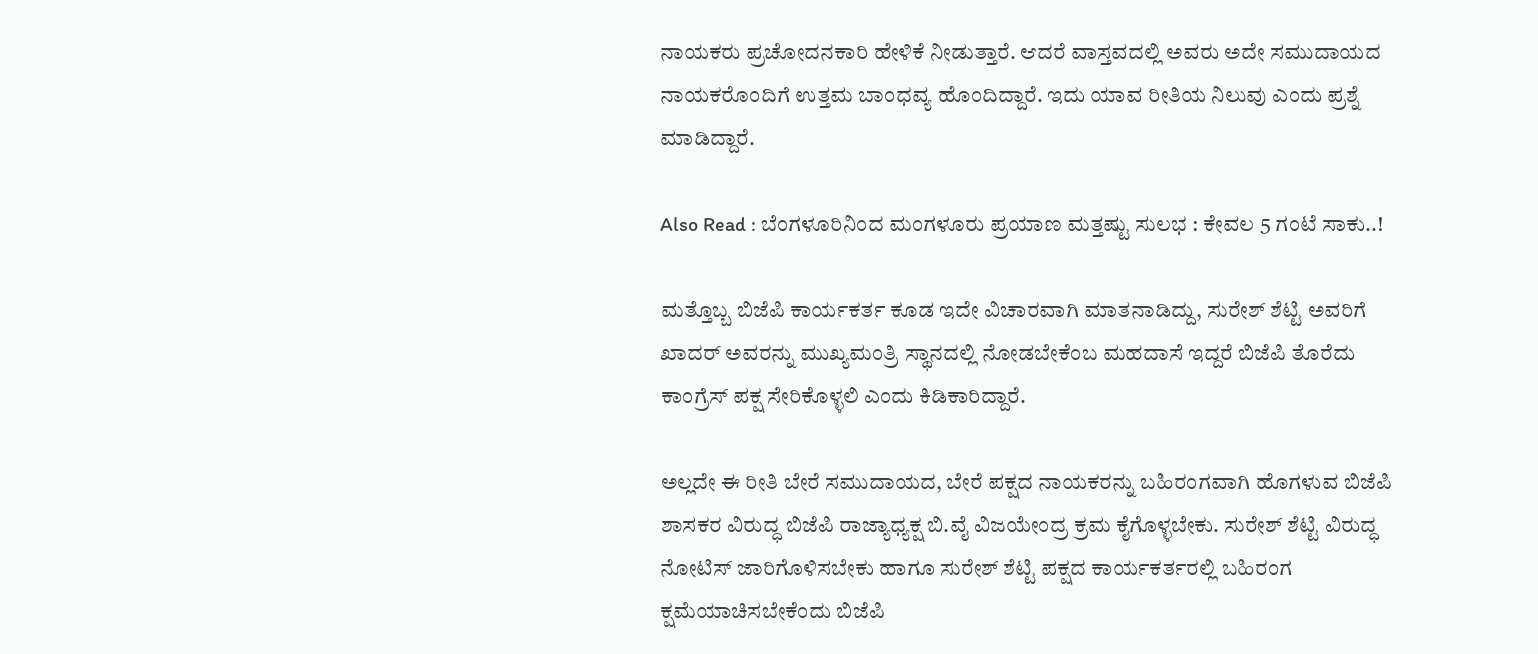ನಾಯಕರು ಪ್ರಚೋದನಕಾರಿ ಹೇಳಿಕೆ ನೀಡುತ್ತಾರೆ. ಆದರೆ ವಾಸ್ತವದಲ್ಲಿ ಅವರು ಅದೇ ಸಮುದಾಯದ ನಾಯಕರೊಂದಿಗೆ ಉತ್ತಮ ಬಾಂಧವ್ಯ ಹೊಂದಿದ್ದಾರೆ. ಇದು ಯಾವ ರೀತಿಯ ನಿಲುವು ಎಂದು ಪ್ರಶ್ನೆ ಮಾಡಿದ್ದಾರೆ.

Also Read : ಬೆಂಗಳೂರಿನಿಂದ ಮಂಗಳೂರು ಪ್ರಯಾಣ ಮತ್ತಷ್ಟು ಸುಲಭ : ಕೇವಲ 5 ಗಂಟೆ ಸಾಕು..!

ಮತ್ತೊಬ್ಬ ಬಿಜೆಪಿ ಕಾರ್ಯಕರ್ತ ಕೂಡ ಇದೇ ವಿಚಾರವಾಗಿ ಮಾತನಾಡಿದ್ದು, ಸುರೇಶ್ ಶೆಟ್ಟಿ ಅವರಿಗೆ ಖಾದರ್ ಅವರನ್ನು ಮುಖ್ಯಮಂತ್ರಿ ಸ್ಥಾನದಲ್ಲಿ ನೋಡಬೇಕೆಂಬ ಮಹದಾಸೆ ಇದ್ದರೆ ಬಿಜೆಪಿ ತೊರೆದು ಕಾಂಗ್ರೆಸ್ ಪಕ್ಷ ಸೇರಿಕೊಳ್ಳಲಿ ಎಂದು ಕಿಡಿಕಾರಿದ್ದಾರೆ.

ಅಲ್ಲದೇ ಈ ರೀತಿ ಬೇರೆ ಸಮುದಾಯದ, ಬೇರೆ ಪಕ್ಷದ ನಾಯಕರನ್ನು ಬಹಿರಂಗವಾಗಿ ಹೊಗಳುವ ಬಿಜೆಪಿ ಶಾಸಕರ ವಿರುದ್ಧ ಬಿಜೆಪಿ ರಾಜ್ಯಾಧ್ಯಕ್ಷ ಬಿ.ವೈ ವಿಜಯೇಂದ್ರ ಕ್ರಮ ಕೈಗೊಳ್ಳಬೇಕು. ಸುರೇಶ್ ಶೆಟ್ಟಿ ವಿರುದ್ಧ ನೋಟಿಸ್ ಜಾರಿಗೊಳಿಸಬೇಕು ಹಾಗೂ ಸುರೇಶ್ ಶೆಟ್ಟಿ ಪಕ್ಷದ ಕಾರ್ಯಕರ್ತರಲ್ಲಿ ಬಹಿರಂಗ ಕ್ಷಮೆಯಾಚಿಸಬೇಕೆಂದು ಬಿಜೆಪಿ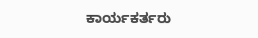ಕಾರ್ಯಕರ್ತರು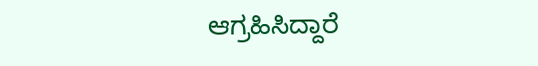ಆಗ್ರಹಿಸಿದ್ದಾರೆ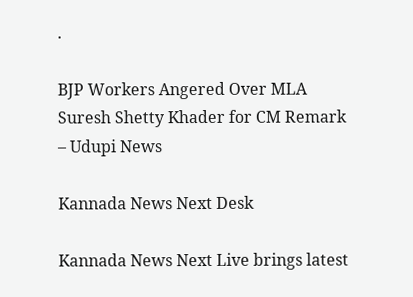.

BJP Workers Angered Over MLA Suresh Shetty Khader for CM Remark – Udupi News

Kannada News Next Desk

Kannada News Next Live brings latest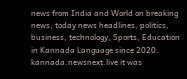news from India and World on breaking news, today news headlines, politics, business, technology, Sports, Education in Kannada Language since 2020. kannada.newsnext.live it was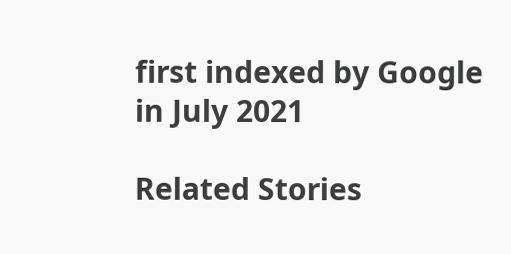first indexed by Google in July 2021

Related Stories